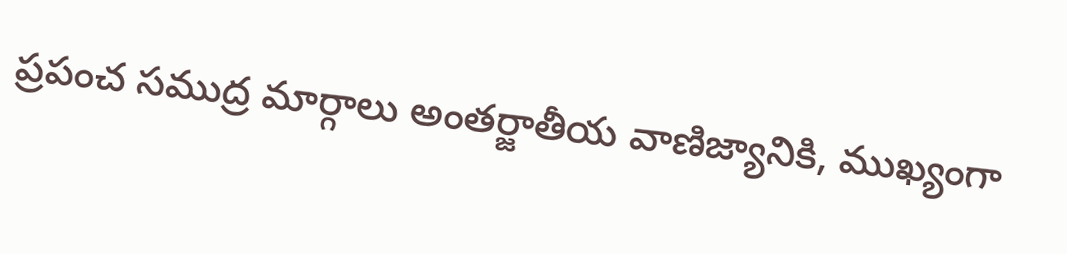ప్రపంచ సముద్ర మార్గాలు అంతర్జాతీయ వాణిజ్యానికి, ముఖ్యంగా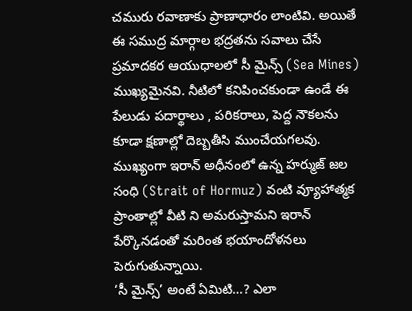చమురు రవాణాకు ప్రాణాధారం లాంటివి. అయితే ఈ సముద్ర మార్గాల భద్రతను సవాలు చేసే ప్రమాదకర ఆయుధాలలో సీ మైన్స్ (Sea Mines) ముఖ్యమైనవి. నీటిలో కనిపించకుండా ఉండే ఈ పేలుడు పదార్థాలు , పరికరాలు, పెద్ద నౌకలను కూడా క్షణాల్లో దెబ్బతీసి ముంచేయగలవు. ముఖ్యంగా ఇరాన్ అధీనంలో ఉన్న హర్ముజ్ జల సంధి (Strait of Hormuz) వంటి వ్యూహాత్మక ప్రాంతాల్లో వీటి ని అమరుస్తామని ఇరాన్ పేర్కొనడంతో మరింత భయాందోళనలు పెరుగుతున్నాయి.
‘సీ మైన్స్’ అంటే ఏమిటి…? ఎలా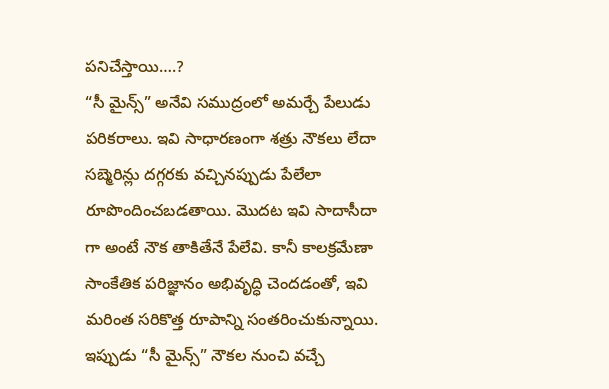పనిచేస్తాయి….?
“సీ మైన్స్” అనేవి సముద్రంలో అమర్చే పేలుడు పరికరాలు. ఇవి సాధారణంగా శత్రు నౌకలు లేదా సబ్మెరిన్లు దగ్గరకు వచ్చినప్పుడు పేలేలా రూపొందించబడతాయి. మొదట ఇవి సాదాసీదా గా అంటే నౌక తాకితేనే పేలేవి. కానీ కాలక్రమేణా సాంకేతిక పరిజ్ఞానం అభివృద్ధి చెందడంతో, ఇవి మరింత సరికొత్త రూపాన్ని సంతరించుకున్నాయి.
ఇప్పుడు “సీ మైన్స్” నౌకల నుంచి వచ్చే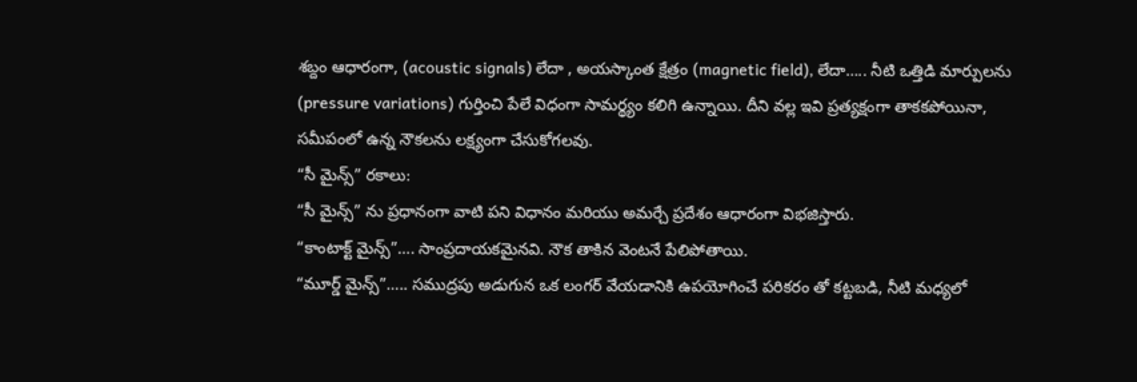శబ్దం ఆధారంగా, (acoustic signals) లేదా , అయస్కాంత క్షేత్రం (magnetic field), లేదా….. నీటి ఒత్తిడి మార్పులను (pressure variations) గుర్తించి పేలే విధంగా సామర్థ్యం కలిగి ఉన్నాయి. దీని వల్ల ఇవి ప్రత్యక్షంగా తాకకపోయినా, సమీపంలో ఉన్న నౌకలను లక్ష్యంగా చేసుకోగలవు.
“సీ మైన్స్” రకాలు:
“సీ మైన్స్” ను ప్రధానంగా వాటి పని విధానం మరియు అమర్చే ప్రదేశం ఆధారంగా విభజిస్తారు.
“కాంటాక్ట్ మైన్స్”…. సాంప్రదాయకమైనవి. నౌక తాకిన వెంటనే పేలిపోతాయి.
“మూర్డ్ మైన్స్”….. సముద్రపు అడుగున ఒక లంగర్ వేయడానికి ఉపయోగించే పరికరం తో కట్టబడి, నీటి మధ్యలో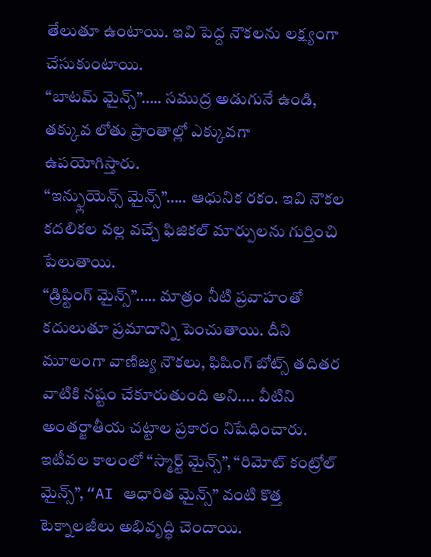తేలుతూ ఉంటాయి. ఇవి పెద్ద నౌకలను లక్ష్యంగా చేసుకుంటాయి.
“బాటమ్ మైన్స్”….. సముద్ర అడుగునే ఉండి, తక్కువ లోతు ప్రాంతాల్లో ఎక్కువగా ఉపయోగిస్తారు.
“ఇన్ఫ్లుయెన్స్ మైన్స్”….. ఆధునిక రకం. ఇవి నౌకల కదలికల వల్ల వచ్చే ఫిజికల్ మార్పులను గుర్తించి పేలుతాయి.
“డ్రిఫ్టింగ్ మైన్స్”….. మాత్రం నీటి ప్రవాహంతో కదులుతూ ప్రమాదాన్ని పెంచుతాయి. దీని మూలంగా వాణిజ్య నౌకలు, ఫిషింగ్ బోట్స్ తదితర వాటికి నష్టం చేకూరుతుంది అని…. వీటిని అంతర్జాతీయ చట్టాల ప్రకారం నిషేధించారు.
ఇటీవల కాలంలో “స్మార్ట్ మైన్స్”, “రిమోట్ కంట్రోల్ మైన్స్”, “AI ఆధారిత మైన్స్” వంటి కొత్త టెక్నాలజీలు అభివృద్ధి చెందాయి.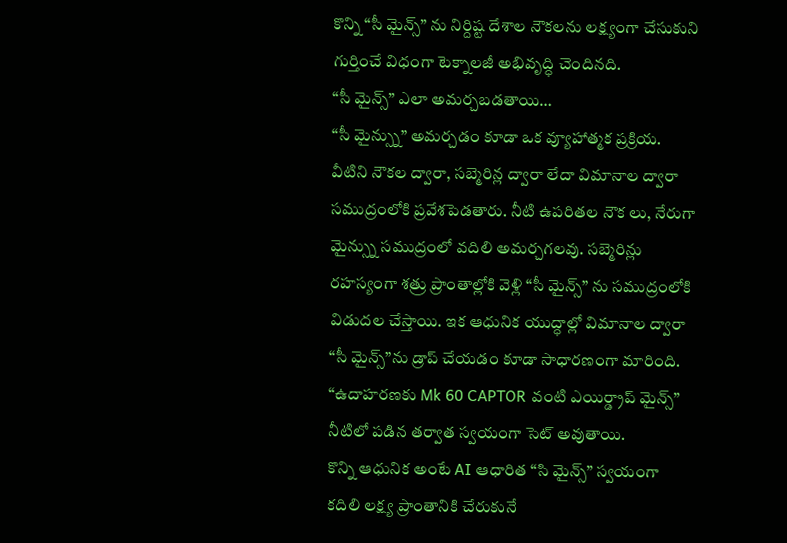కొన్ని “సీ మైన్స్” ను నిర్దిష్ట దేశాల నౌకలను లక్ష్యంగా చేసుకుని గుర్తించే విధంగా టెక్నాలజీ అభివృద్ధి చెందినది.
“సీ మైన్స్” ఎలా అమర్చబడతాయి…
“సీ మైన్స్ను” అమర్చడం కూడా ఒక వ్యూహాత్మక ప్రక్రియ. వీటిని నౌకల ద్వారా, సబ్మెరిన్ల ద్వారా లేదా విమానాల ద్వారా సముద్రంలోకి ప్రవేశపెడతారు. నీటి ఉపరితల నౌక లు, నేరుగా మైన్స్ను సముద్రంలో వదిలి అమర్చగలవు. సబ్మెరిన్లు రహస్యంగా శత్రు ప్రాంతాల్లోకి వెళ్లి “సీ మైన్స్” ను సముద్రంలోకి విడుదల చేస్తాయి. ఇక ఆధునిక యుద్ధాల్లో విమానాల ద్వారా “సీ మైన్స్”ను డ్రాప్ చేయడం కూడా సాధారణంగా మారింది. “ఉదాహరణకు Mk 60 CAPTOR వంటి ఎయిర్డ్రాప్ మైన్స్” నీటిలో పడిన తర్వాత స్వయంగా సెట్ అవుతాయి.
కొన్ని ఆధునిక అంటే AI ఆధారిత “సి మైన్స్” స్వయంగా కదిలి లక్ష్య ప్రాంతానికి చేరుకునే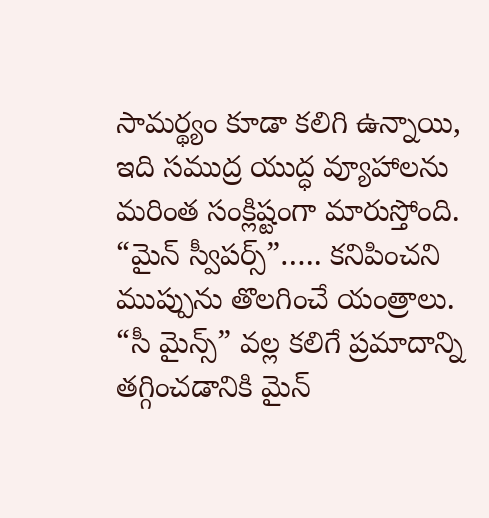సామర్థ్యం కూడా కలిగి ఉన్నాయి, ఇది సముద్ర యుద్ధ వ్యూహాలను మరింత సంక్లిష్టంగా మారుస్తోంది.
“మైన్ స్వీపర్స్”….. కనిపించని ముప్పును తొలగించే యంత్రాలు. “సీ మైన్స్” వల్ల కలిగే ప్రమాదాన్ని తగ్గించడానికి మైన్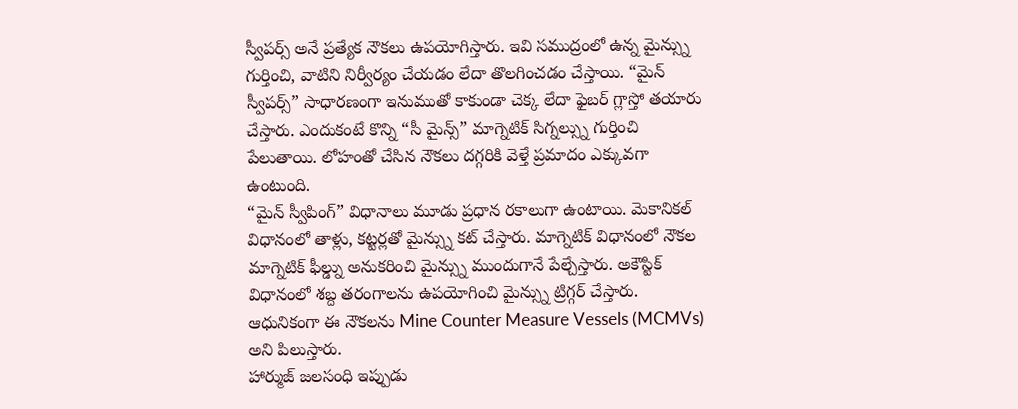స్వీపర్స్ అనే ప్రత్యేక నౌకలు ఉపయోగిస్తారు. ఇవి సముద్రంలో ఉన్న మైన్స్ను గుర్తించి, వాటిని నిర్వీర్యం చేయడం లేదా తొలగించడం చేస్తాయి. “మైన్ స్వీపర్స్” సాధారణంగా ఇనుముతో కాకుండా చెక్క లేదా ఫైబర్ గ్లాస్తో తయారు చేస్తారు. ఎందుకంటే కొన్ని “సీ మైన్స్” మాగ్నెటిక్ సిగ్నల్స్ను గుర్తించి పేలుతాయి. లోహంతో చేసిన నౌకలు దగ్గరికి వెళ్తే ప్రమాదం ఎక్కువగా ఉంటుంది.
“మైన్ స్వీపింగ్” విధానాలు మూడు ప్రధాన రకాలుగా ఉంటాయి. మెకానికల్ విధానంలో తాళ్లు, కట్టర్లతో మైన్స్ను కట్ చేస్తారు. మాగ్నెటిక్ విధానంలో నౌకల మాగ్నెటిక్ ఫీల్డ్ను అనుకరించి మైన్స్ను ముందుగానే పేల్చేస్తారు. అకౌస్టిక్ విధానంలో శబ్ద తరంగాలను ఉపయోగించి మైన్స్ను ట్రిగ్గర్ చేస్తారు. ఆధునికంగా ఈ నౌకలను Mine Counter Measure Vessels (MCMVs) అని పిలుస్తారు.
హార్ముజ్ జలసంధి ఇప్పుడు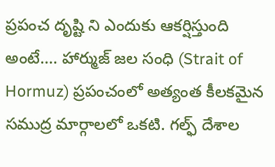ప్రపంచ దృష్టి ని ఎందుకు ఆకర్షిస్తుంది అంటే…. హార్ముజ్ జల సంధి (Strait of Hormuz) ప్రపంచంలో అత్యంత కీలకమైన సముద్ర మార్గాలలో ఒకటి. గల్ఫ్ దేశాల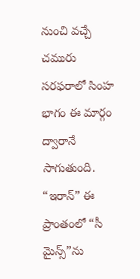నుంచి వచ్చే చమురు సరఫరాలో సింహ భాగం ఈ మార్గం ద్వారానే సాగుతుంది.
“ఇరాన్” ఈ ప్రాంతంలో “సీ మైన్స్”ను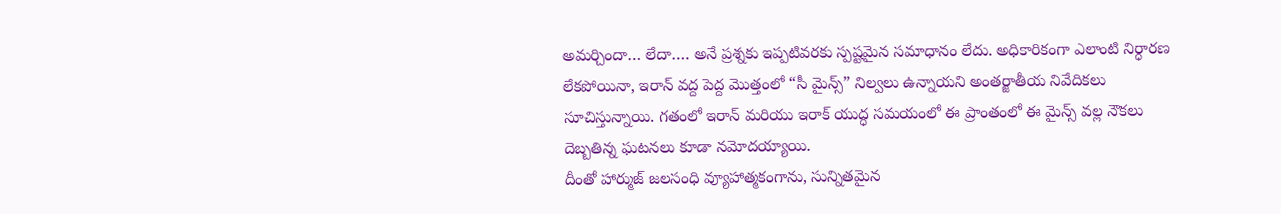అమర్చిందా… లేదా…. అనే ప్రశ్నకు ఇప్పటివరకు స్పష్టమైన సమాధానం లేదు. అధికారికంగా ఎలాంటి నిర్ధారణ లేకపోయినా, ఇరాన్ వద్ద పెద్ద మొత్తంలో “సీ మైన్స్” నిల్వలు ఉన్నాయని అంతర్జాతీయ నివేదికలు సూచిస్తున్నాయి. గతంలో ఇరాన్ మరియు ఇరాక్ యుద్ధ సమయంలో ఈ ప్రాంతంలో ఈ మైన్స్ వల్ల నౌకలు దెబ్బతిన్న ఘటనలు కూడా నమోదయ్యాయి.
దీంతో హార్ముజ్ జలసంధి వ్యూహాత్మకంగాను, సున్నితమైన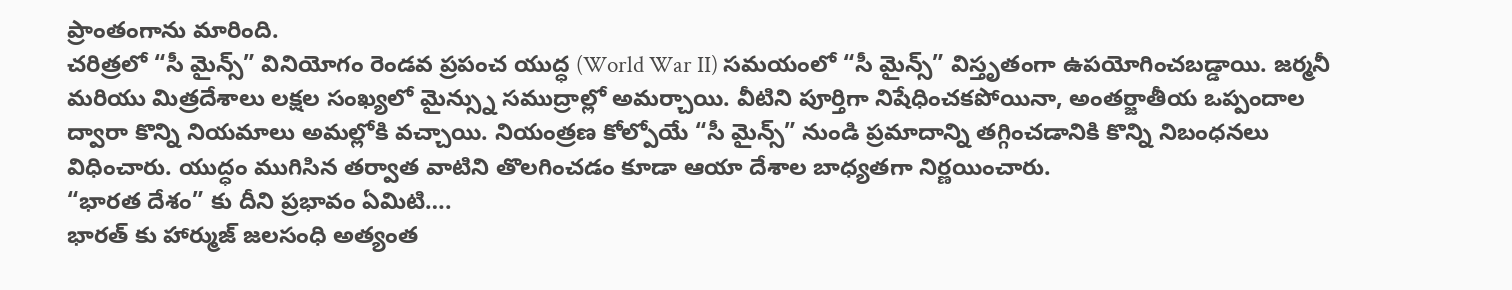ప్రాంతంగాను మారింది.
చరిత్రలో “సీ మైన్స్” వినియోగం రెండవ ప్రపంచ యుద్ధ (World War II) సమయంలో “సీ మైన్స్” విస్తృతంగా ఉపయోగించబడ్డాయి. జర్మనీ మరియు మిత్రదేశాలు లక్షల సంఖ్యలో మైన్స్ను సముద్రాల్లో అమర్చాయి. వీటిని పూర్తిగా నిషేధించకపోయినా, అంతర్జాతీయ ఒప్పందాల ద్వారా కొన్ని నియమాలు అమల్లోకి వచ్చాయి. నియంత్రణ కోల్పోయే “సీ మైన్స్” నుండి ప్రమాదాన్ని తగ్గించడానికి కొన్ని నిబంధనలు విధించారు. యుద్ధం ముగిసిన తర్వాత వాటిని తొలగించడం కూడా ఆయా దేశాల బాధ్యతగా నిర్ణయించారు.
“భారత దేశం” కు దీని ప్రభావం ఏమిటి….
భారత్ కు హార్ముజ్ జలసంధి అత్యంత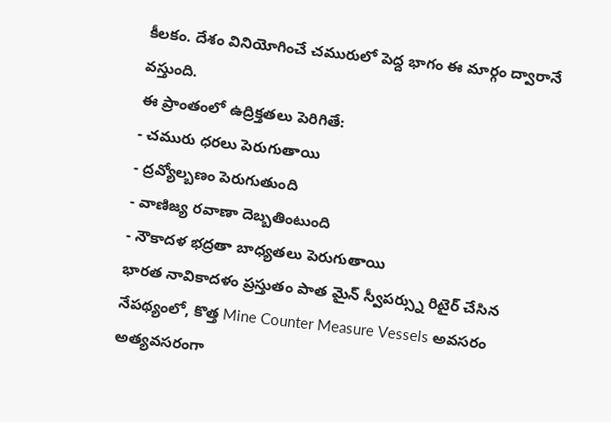కీలకం. దేశం వినియోగించే చమురులో పెద్ద భాగం ఈ మార్గం ద్వారానే వస్తుంది.
ఈ ప్రాంతంలో ఉద్రిక్తతలు పెరిగితే:
- చమురు ధరలు పెరుగుతాయి
- ద్రవ్యోల్బణం పెరుగుతుంది
- వాణిజ్య రవాణా దెబ్బతింటుంది
- నౌకాదళ భద్రతా బాధ్యతలు పెరుగుతాయి
భారత నావికాదళం ప్రస్తుతం పాత మైన్ స్వీపర్స్ను రిటైర్ చేసిన నేపథ్యంలో, కొత్త Mine Counter Measure Vessels అవసరం అత్యవసరంగా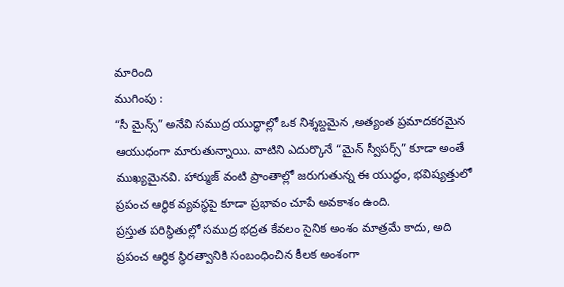మారింది
ముగింపు :
“సీ మైన్స్” అనేవి సముద్ర యుద్ధాల్లో ఒక నిశ్శబ్దమైన ,అత్యంత ప్రమాదకరమైన ఆయుధంగా మారుతున్నాయి. వాటిని ఎదుర్కొనే “మైన్ స్వీపర్స్” కూడా అంతే ముఖ్యమైనవి. హార్ముజ్ వంటి ప్రాంతాల్లో జరుగుతున్న ఈ యుద్ధం, భవిష్యత్తులో ప్రపంచ ఆర్థిక వ్యవస్థపై కూడా ప్రభావం చూపే అవకాశం ఉంది.
ప్రస్తుత పరిస్థితుల్లో సముద్ర భద్రత కేవలం సైనిక అంశం మాత్రమే కాదు, అది ప్రపంచ ఆర్థిక స్థిరత్వానికి సంబంధించిన కీలక అంశంగా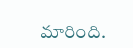మారింది.